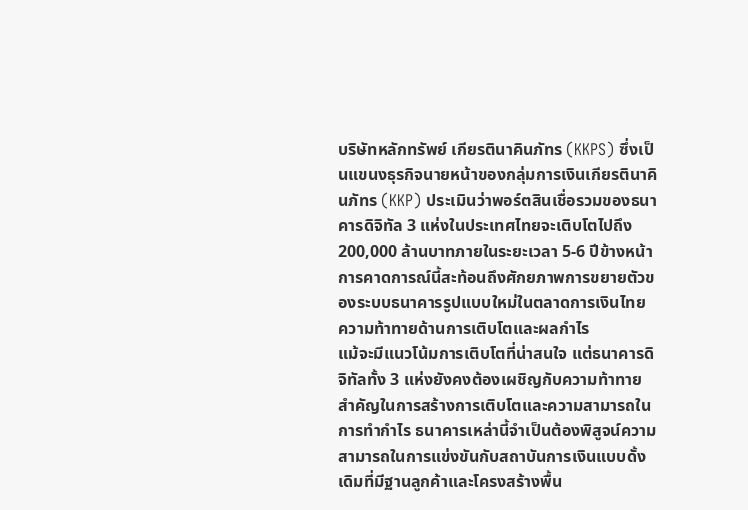บริษัทหลักทรัพย์ เกียรตินาคินภัทร (KKPS) ซึ่งเป็นแขนงธุรกิจนายหน้าของกลุ่มการเงินเกียรตินาคินภัทร (KKP) ประเมินว่าพอร์ตสินเชื่อรวมของธนาคารดิจิทัล 3 แห่งในประเทศไทยจะเติบโตไปถึง 200,000 ล้านบาทภายในระยะเวลา 5-6 ปีข้างหน้า การคาดการณ์นี้สะท้อนถึงศักยภาพการขยายตัวของระบบธนาคารรูปแบบใหม่ในตลาดการเงินไทย
ความท้าทายด้านการเติบโตและผลกำไร
แม้จะมีแนวโน้มการเติบโตที่น่าสนใจ แต่ธนาคารดิจิทัลทั้ง 3 แห่งยังคงต้องเผชิญกับความท้าทายสำคัญในการสร้างการเติบโตและความสามารถในการทำกำไร ธนาคารเหล่านี้จำเป็นต้องพิสูจน์ความสามารถในการแข่งขันกับสถาบันการเงินแบบดั้งเดิมที่มีฐานลูกค้าและโครงสร้างพื้น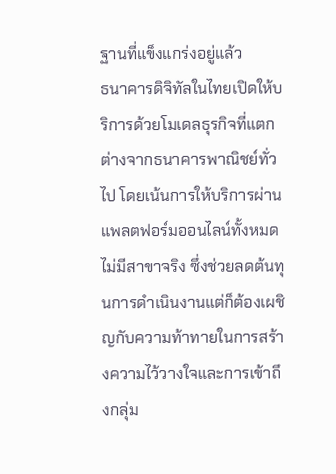ฐานที่แข็งแกร่งอยู่แล้ว
ธนาคารดิจิทัลในไทยเปิดให้บริการด้วยโมเดลธุรกิจที่แตกต่างจากธนาคารพาณิชย์ทั่วไป โดยเน้นการให้บริการผ่านแพลตฟอร์มออนไลน์ทั้งหมด ไม่มีสาขาจริง ซึ่งช่วยลดต้นทุนการดำเนินงานแต่ก็ต้องเผชิญกับความท้าทายในการสร้างความไว้วางใจและการเข้าถึงกลุ่ม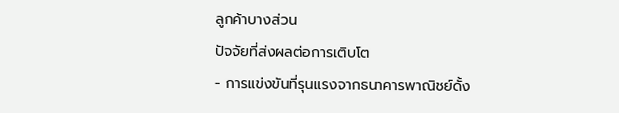ลูกค้าบางส่วน
ปัจจัยที่ส่งผลต่อการเติบโต
- การแข่งขันที่รุนแรงจากธนาคารพาณิชย์ดั้ง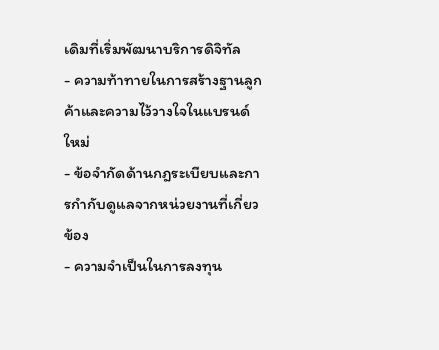เดิมที่เริ่มพัฒนาบริการดิจิทัล
- ความท้าทายในการสร้างฐานลูกค้าและความไว้วางใจในแบรนด์ใหม่
- ข้อจำกัดด้านกฎระเบียบและการกำกับดูแลจากหน่วยงานที่เกี่ยวข้อง
- ความจำเป็นในการลงทุน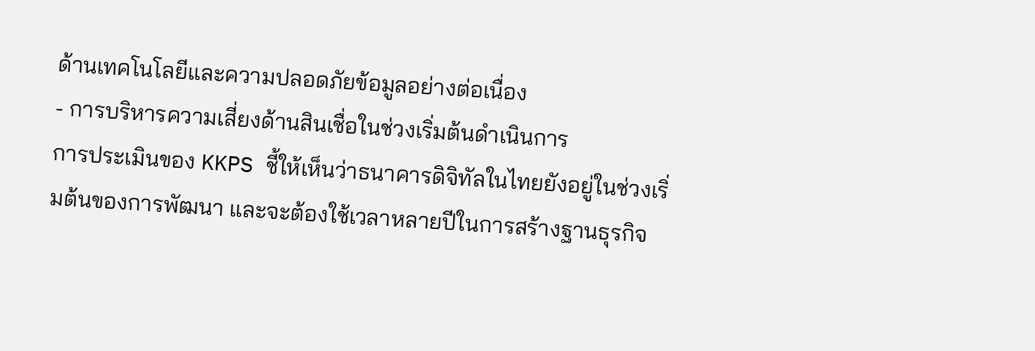ด้านเทคโนโลยีและความปลอดภัยข้อมูลอย่างต่อเนื่อง
- การบริหารความเสี่ยงด้านสินเชื่อในช่วงเริ่มต้นดำเนินการ
การประเมินของ KKPS ชี้ให้เห็นว่าธนาคารดิจิทัลในไทยยังอยู่ในช่วงเริ่มต้นของการพัฒนา และจะต้องใช้เวลาหลายปีในการสร้างฐานธุรกิจ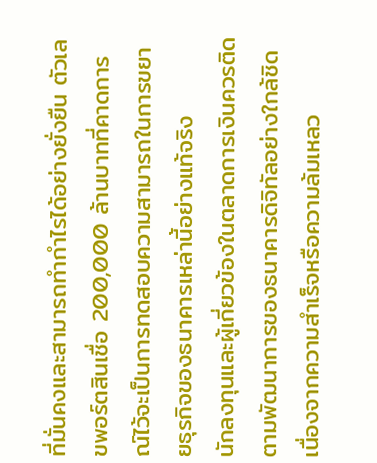ที่มั่นคงและสามารถทำกำไรได้อย่างยั่งยืน ตัวเลขพอร์ตสินเชื่อ 200,000 ล้านบาทที่คาดการณ์ไว้จะเป็นการทดสอบความสามารถในการขยายธุรกิจของธนาคารเหล่านี้อย่างแท้จริง
นักลงทุนและผู้เกี่ยวข้องในตลาดการเงินควรติดตามพัฒนาการของธนาคารดิจิทัลอย่างใกล้ชิด เนื่องจากความสำเร็จหรือความล้มเหลว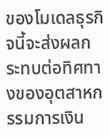ของโมเดลธุรกิจนี้จะส่งผลกระทบต่อทิศทางของอุตสาหกรรมการเงิน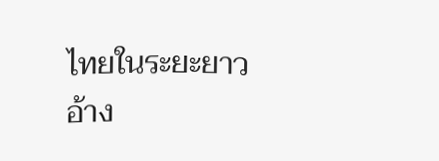ไทยในระยะยาว อ้าง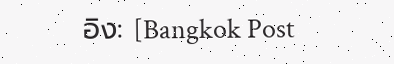อิง: [Bangkok Post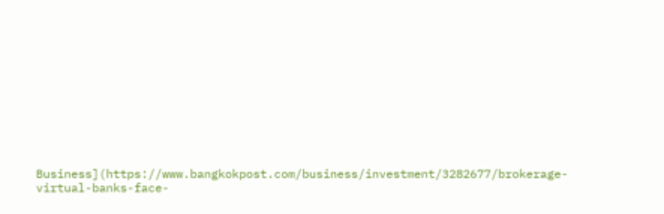Business](https://www.bangkokpost.com/business/investment/3282677/brokerage-virtual-banks-face-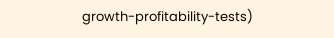growth-profitability-tests)